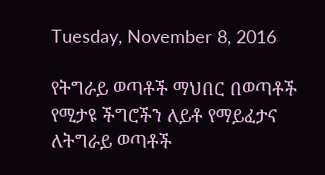Tuesday, November 8, 2016

የትግራይ ወጣቶች ማህበር በወጣቶች የሚታዩ ችግሮችን ለይቶ የማይፈታና ለትግራይ ወጣቶች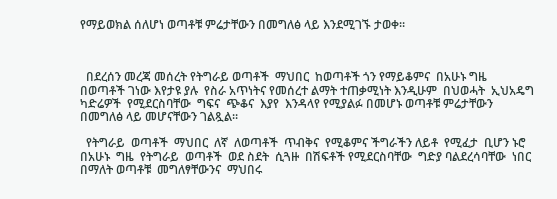የማይወክል ሰለሆነ ወጣቶቹ ምሬታቸውን በመግለፅ ላይ እንደሚገኙ ታወቀ።



  በደረሰን መረጃ መሰረት የትግራይ ወጣቶች  ማህበር  ከወጣቶች ጎን የማይቆምና  በአሁኑ ግዜ  በወጣቶች ገነው እየታዩ ያሉ  የስራ አጥነትና የመሰረተ ልማት ተጠቃሚነት እንዲሁም  በህወሓት  ኢህአዴግ ካድሬዎች  የሚደርስባቸው  ግፍና  ጭቆና  እያየ  እንዳላየ የሚያልፉ በመሆኑ ወጣቶቹ ምሬታቸውን በመግለፅ ላይ መሆናቸውን ገልጿል።

  የትግራይ  ወጣቶች  ማህበር  ለኛ  ለወጣቶች  ጥብቅና  የሚቆምና ችግራችን ለይቶ  የሚፈታ  ቢሆን ኑሮ  በአሁኑ  ግዜ  የትግራይ  ወጣቶች  ወደ ስደት  ሲጓዙ  በሽፍቶች የሚደርስባቸው  ግድያ ባልደረሳባቸው  ነበር በማለት ወጣቶቹ  መግለፃቸውንና  ማህበሩ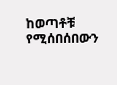ከወጣቶቹ  የሚሰበሰበውን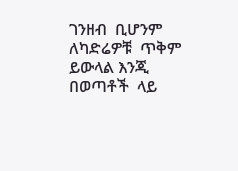ገንዘብ  ቢሆንም ለካድሬዎቹ  ጥቅም  ይውላል እንጂ  በወጣቶች  ላይ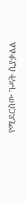የሚደርሰው ጉዳት ሲያቃልል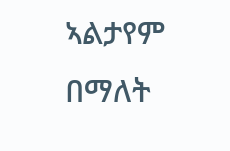ኣልታየም በማለት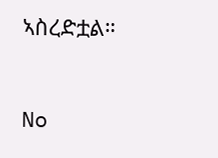ኣስረድቷል።


No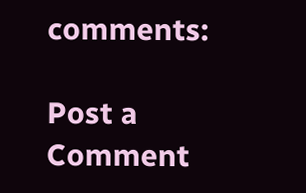comments:

Post a Comment